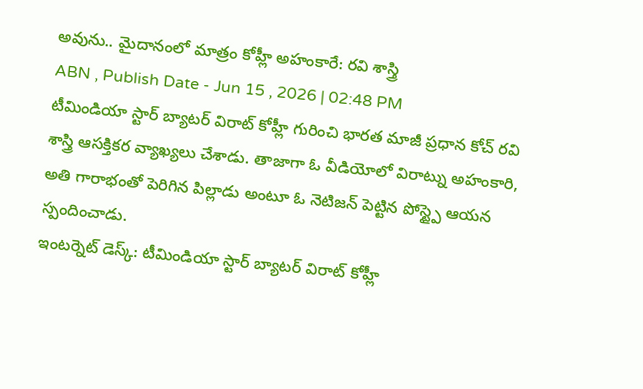అవును.. మైదానంలో మాత్రం కోహ్లీ అహంకారే: రవి శాస్త్రి
ABN , Publish Date - Jun 15 , 2026 | 02:48 PM
టీమిండియా స్టార్ బ్యాటర్ విరాట్ కోహ్లీ గురించి భారత మాజీ ప్రధాన కోచ్ రవి శాస్త్రి ఆసక్తికర వ్యాఖ్యలు చేశాడు. తాజాగా ఓ వీడియోలో విరాట్ను అహంకారి, అతి గారాభంతో పెరిగిన పిల్లాడు అంటూ ఓ నెటిజన్ పెట్టిన పోస్ట్పై ఆయన స్పందించాడు.
ఇంటర్నెట్ డెస్క్: టీమిండియా స్టార్ బ్యాటర్ విరాట్ కోహ్లీ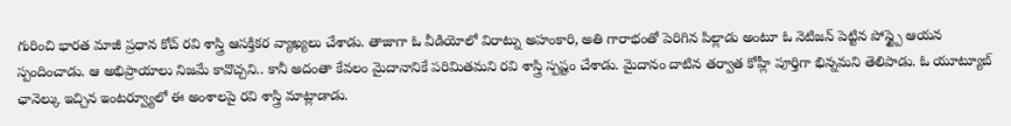గురించి భారత మాజీ ప్రధాన కోచ్ రవి శాస్త్రి ఆసక్తికర వ్యాఖ్యలు చేశాడు. తాజాగా ఓ వీడియోలో విరాట్ను అహంకారి, అతి గారాభంతో పెరిగిన పిల్లాడు అంటూ ఓ నెటిజన్ పెట్టిన పోస్ట్పై ఆయన స్పందించాడు. ఆ అభిప్రాయాలు నిజమే కావొచ్చని.. కానీ అదంతా కేవలం మైదానానికే పరిమితమని రవి శాస్త్రి స్పష్టం చేశాడు. మైదానం దాటిన తర్వాత కోహ్లీ పూర్తిగా భిన్నమని తెలిపాడు. ఓ యూట్యూబ్ ఛానెల్కు ఇచ్చిన ఇంటర్వ్యూలో ఈ అంశాలపై రవి శాస్త్రి మాట్లాడాడు.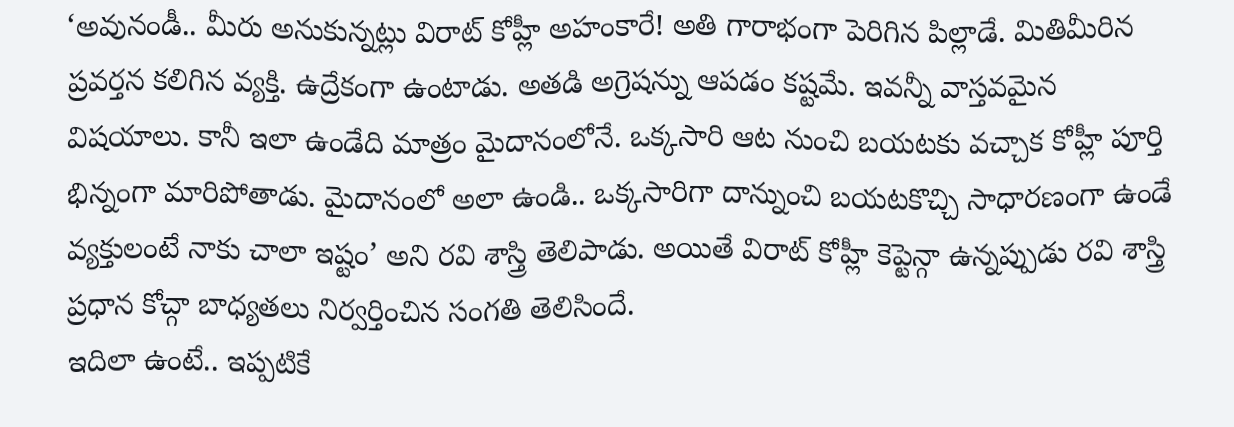‘అవునండీ.. మీరు అనుకున్నట్లు విరాట్ కోహ్లీ అహంకారే! అతి గారాభంగా పెరిగిన పిల్లాడే. మితిమీరిన ప్రవర్తన కలిగిన వ్యక్తి. ఉద్రేకంగా ఉంటాడు. అతడి అగ్రెషన్ను ఆపడం కష్టమే. ఇవన్నీ వాస్తవమైన విషయాలు. కానీ ఇలా ఉండేది మాత్రం మైదానంలోనే. ఒక్కసారి ఆట నుంచి బయటకు వచ్చాక కోహ్లీ పూర్తి భిన్నంగా మారిపోతాడు. మైదానంలో అలా ఉండి.. ఒక్కసారిగా దాన్నుంచి బయటకొచ్చి సాధారణంగా ఉండే వ్యక్తులంటే నాకు చాలా ఇష్టం’ అని రవి శాస్త్రి తెలిపాడు. అయితే విరాట్ కోహ్లీ కెప్టెన్గా ఉన్నప్పుడు రవి శాస్త్రి ప్రధాన కోచ్గా బాధ్యతలు నిర్వర్తించిన సంగతి తెలిసిందే.
ఇదిలా ఉంటే.. ఇప్పటికే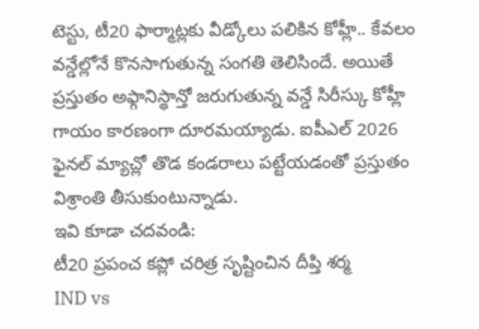టెస్టు, టీ20 ఫార్మాట్లకు వీడ్కోలు పలికిన కోహ్లీ.. కేవలం వన్డేల్లోనే కొనసాగుతున్న సంగతి తెలిసిందే. అయితే ప్రస్తుతం అఫ్గానిస్థాన్తో జరుగుతున్న వన్డే సిరీస్కు కోహ్లీ గాయం కారణంగా దూరమయ్యాడు. ఐపీఎల్ 2026 ఫైనల్ మ్యాచ్లో తొడ కండరాలు పట్టేయడంతో ప్రస్తుతం విశ్రాంతి తీసుకుంటున్నాడు.
ఇవి కూడా చదవండి:
టీ20 ప్రపంచ కప్లో చరిత్ర సృష్టించిన దీప్తి శర్మ
IND vs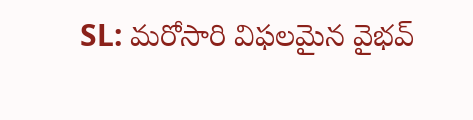SL: మరోసారి విఫలమైన వైభవ్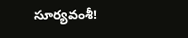సూర్యవంశీ!